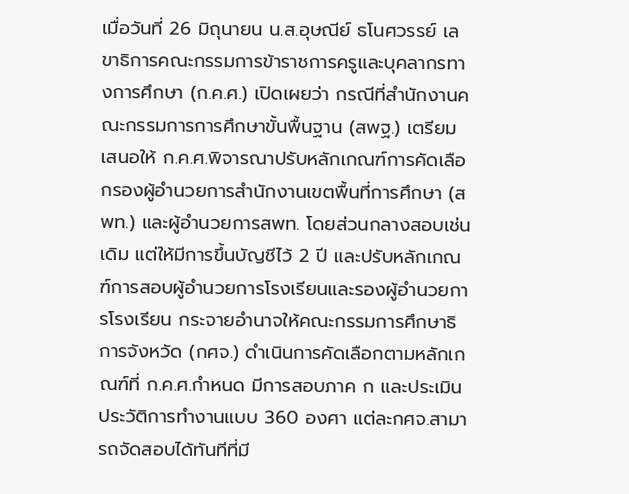เมื่อวันที่ 26 มิถุนายน น.ส.อุษณีย์ ธโนศวรรย์ เลขาธิการคณะกรรมการข้าราชการครูและบุคลากรทางการศึกษา (ก.ค.ศ.) เปิดเผยว่า กรณีที่สำนักงานคณะกรรมการการศึกษาขั้นพื้นฐาน (สพฐ.) เตรียมเสนอให้ ก.ค.ศ.พิจารณาปรับหลักเกณฑ์การคัดเลือกรองผู้อำนวยการสำนักงานเขตพื้นที่การศึกษา (สพท.) และผู้อำนวยการสพท. โดยส่วนกลางสอบเช่นเดิม แต่ให้มีการขึ้นบัญชีไว้ 2 ปี และปรับหลักเกณฑ์การสอบผู้อำนวยการโรงเรียนและรองผู้อำนวยการโรงเรียน กระจายอำนาจให้คณะกรรมการศึกษาธิการจังหวัด (กศจ.) ดำเนินการคัดเลือกตามหลักเกณฑ์ที่ ก.ค.ศ.กำหนด มีการสอบภาค ก และประเมินประวัติการทำงานแบบ 360 องศา แต่ละกศจ.สามารถจัดสอบได้ทันทีที่มี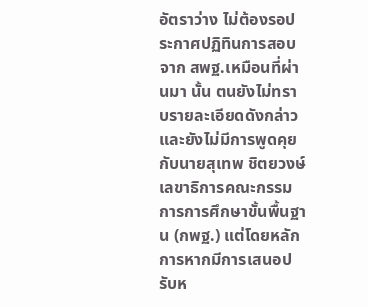อัตราว่าง ไม่ต้องรอประกาศปฏิทินการสอบจาก สพฐ.เหมือนที่ผ่านมา นั้น ตนยังไม่ทราบรายละเอียดดังกล่าว และยังไม่มีการพูดคุยกับนายสุเทพ ชิตยวงษ์ เลขาธิการคณะกรรมการการศึกษาขั้นพื้นฐาน (กพฐ.) แต่โดยหลักการหากมีการเสนอปรับห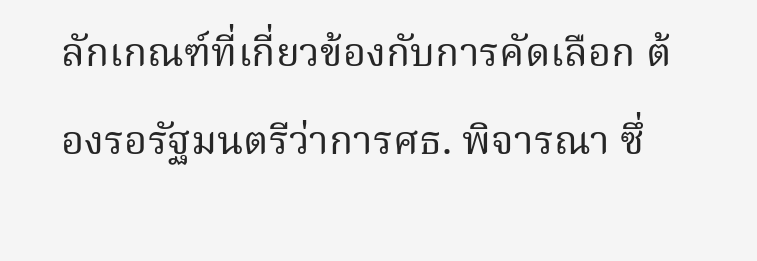ลักเกณฑ์ที่เกี่ยวข้องกับการคัดเลือก ต้องรอรัฐมนตรีว่าการศธ. พิจารณา ซึ่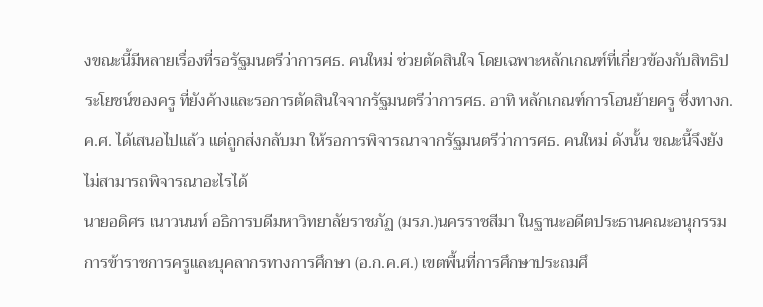งขณะนี้มีหลายเรื่องที่รอรัฐมนตรีว่าการศธ. คนใหม่ ช่วยตัดสินใจ โดยเฉพาะหลักเกณฑ์ที่เกี่ยวข้องกับสิทธิประโยชน์ของครู ที่ยังค้างและรอการตัดสินใจจากรัฐมนตรีว่าการศธ. อาทิ หลักเกณฑ์การโอนย้ายครู ซึ่งทางก.ค.ศ. ได้เสนอไปแล้ว แต่ถูกส่งกลับมา ให้รอการพิจารณาจากรัฐมนตรีว่าการศธ. คนใหม่ ดังนั้น ขณะนี้จึงยังไม่สามารถพิจารณาอะไรได้
นายอดิศร เนาวนนท์ อธิการบดีมหาวิทยาลัยราชภัฏ (มรภ.)นครราชสีมา ในฐานะอดีตประธานคณะอนุกรรมการข้าราชการครูและบุคลากรทางการศึกษา (อ.ก.ค.ศ.) เขตพื้นที่การศึกษาประถมศึ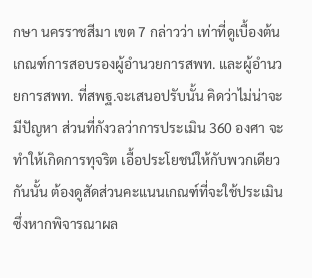กษา นครราชสีมา เขต 7 กล่าวว่า เท่าที่ดูเบื้องต้น เกณฑ์การสอบรองผู้อำนวยการสพท. และผู้อำนวยการสพท. ที่สพฐ.จะเสนอปรับนั้น คิดว่าไม่น่าจะมีปัญหา ส่วนที่กังวลว่าการประเมิน 360 องศา จะทำให้เกิดการทุจริต เอื้อประโยชน์ให้กับพวกเดียวกันนั้น ต้องดูสัดส่วนคะแนนเกณฑ์ที่จะใช้ประเมิน ซึ่งหากพิจารณาผล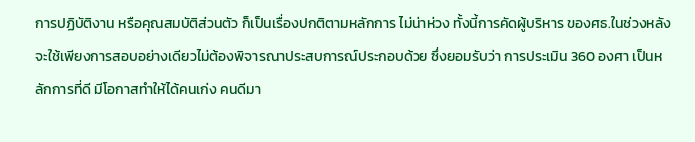การปฏิบัติงาน หรือคุณสมบัติส่วนตัว ก็เป็นเรื่องปกติตามหลักการ ไม่น่าห่วง ทั้งนี้การคัดผู้บริหาร ของศธ.ในช่วงหลังจะใช้เพียงการสอบอย่างเดียวไม่ต้องพิจารณาประสบการณ์ประกอบด้วย ซึ่งยอมรับว่า การประเมิน 360 องศา เป็นหลักการที่ดี มีโอกาสทำให้ได้คนเก่ง คนดีมา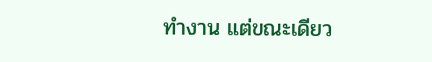ทำงาน แต่ขณะเดียว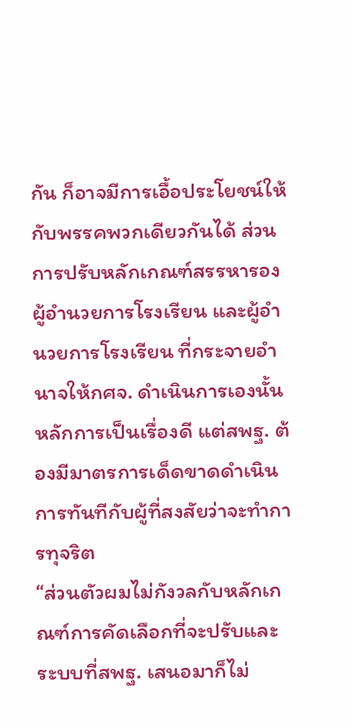กัน ก็อาจมีการเอื้อประโยชน์ให้กับพรรคพวกเดียวกันได้ ส่วนการปรับหลักเกณฑ์สรรหารองผู้อำนวยการโรงเรียน และผู้อำนวยการโรงเรียน ที่กระจายอำนาจให้กศจ. ดำเนินการเองนั้น หลักการเป็นเรื่องดี แต่สพฐ. ต้องมีมาตรการเด็ดขาดดำเนินการทันทีกับผู้ที่สงสัยว่าจะทำการทุจริต
“ส่วนตัวผมไม่กังวลกับหลักเกณฑ์การคัดเลือกที่จะปรับและระบบที่สพฐ. เสนอมาก็ไม่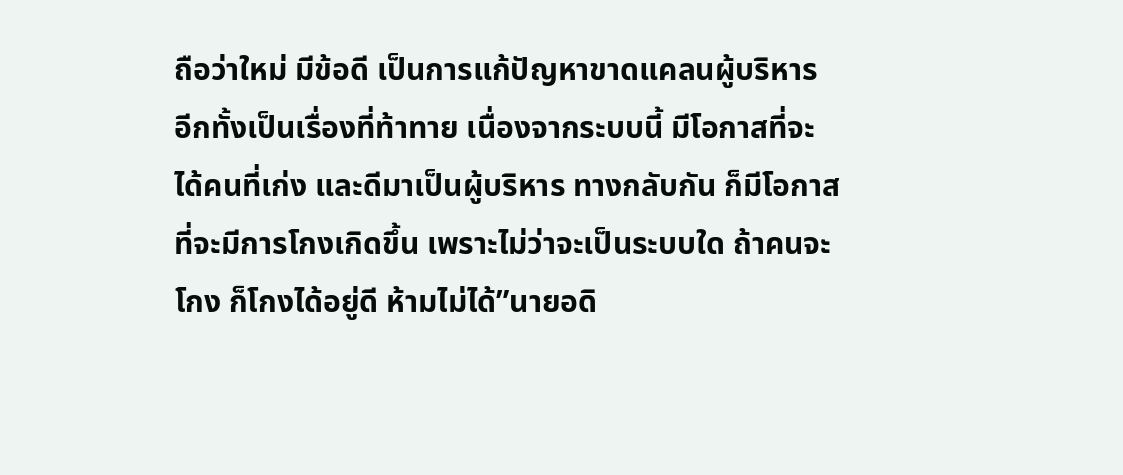ถือว่าใหม่ มีข้อดี เป็นการแก้ปัญหาขาดแคลนผู้บริหาร อีกทั้งเป็นเรื่องที่ท้าทาย เนื่องจากระบบนี้ มีโอกาสที่จะได้คนที่เก่ง และดีมาเป็นผู้บริหาร ทางกลับกัน ก็มีโอกาสที่จะมีการโกงเกิดขึ้น เพราะไม่ว่าจะเป็นระบบใด ถ้าคนจะโกง ก็โกงได้อยู่ดี ห้ามไม่ได้”นายอดิ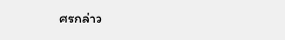ศรกล่าว